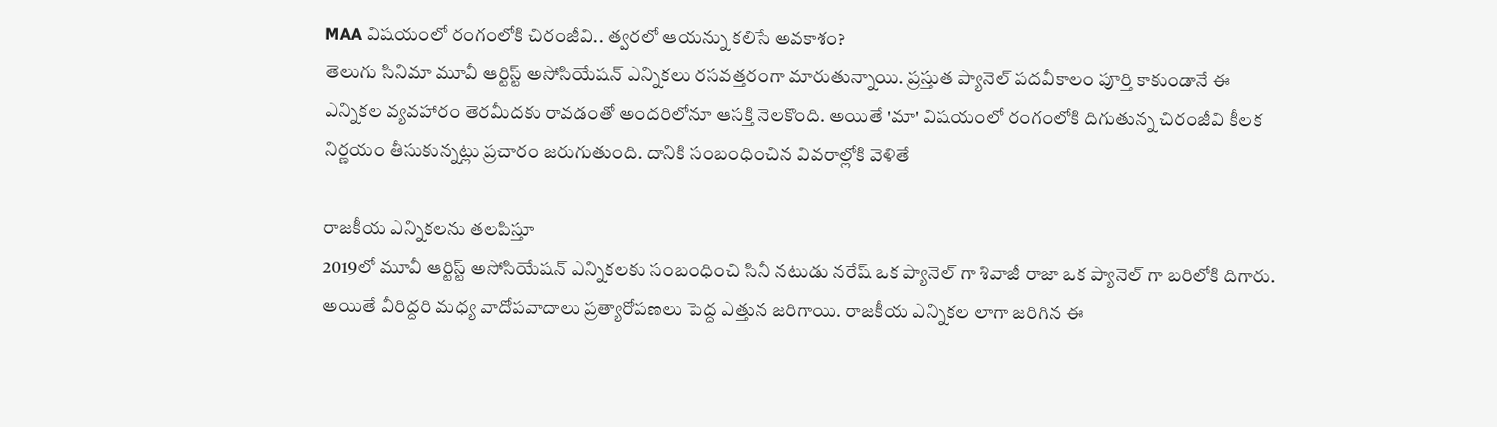MAA విషయంలో రంగంలోకి చిరంజీవి.. త్వరలో ఆయన్ను కలిసే అవకాశం?
తెలుగు సినిమా మూవీ ఆర్టిస్ట్ అసోసియేషన్ ఎన్నికలు రసవత్తరంగా మారుతున్నాయి. ప్రస్తుత ప్యానెల్ పదవీకాలం పూర్తి కాకుండానే ఈ ఎన్నికల వ్యవహారం తెరమీదకు రావడంతో అందరిలోనూ ఆసక్తి నెలకొంది. అయితే 'మా' విషయంలో రంగంలోకి దిగుతున్న చిరంజీవి కీలక నిర్ణయం తీసుకున్నట్లు ప్రచారం జరుగుతుంది. దానికి సంబంధించిన వివరాల్లోకి వెళితే

రాజకీయ ఎన్నికలను తలపిస్తూ
2019లో మూవీ ఆర్టిస్ట్ అసోసియేషన్ ఎన్నికలకు సంబంధించి సినీ నటుడు నరేష్ ఒక ప్యానెల్ గా శివాజీ రాజా ఒక ప్యానెల్ గా బరిలోకి దిగారు. అయితే వీరిద్దరి మధ్య వాదోపవాదాలు ప్రత్యారోపణలు పెద్ద ఎత్తున జరిగాయి. రాజకీయ ఎన్నికల లాగా జరిగిన ఈ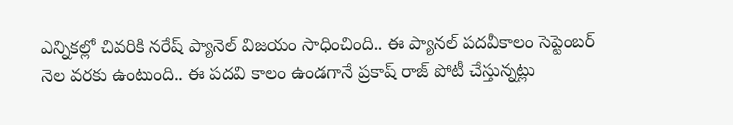ఎన్నికల్లో చివరికి నరేష్ ప్యానెల్ విజయం సాధించింది.. ఈ ప్యానల్ పదవీకాలం సెప్టెంబర్ నెల వరకు ఉంటుంది.. ఈ పదవి కాలం ఉండగానే ప్రకాష్ రాజ్ పోటీ చేస్తున్నట్లు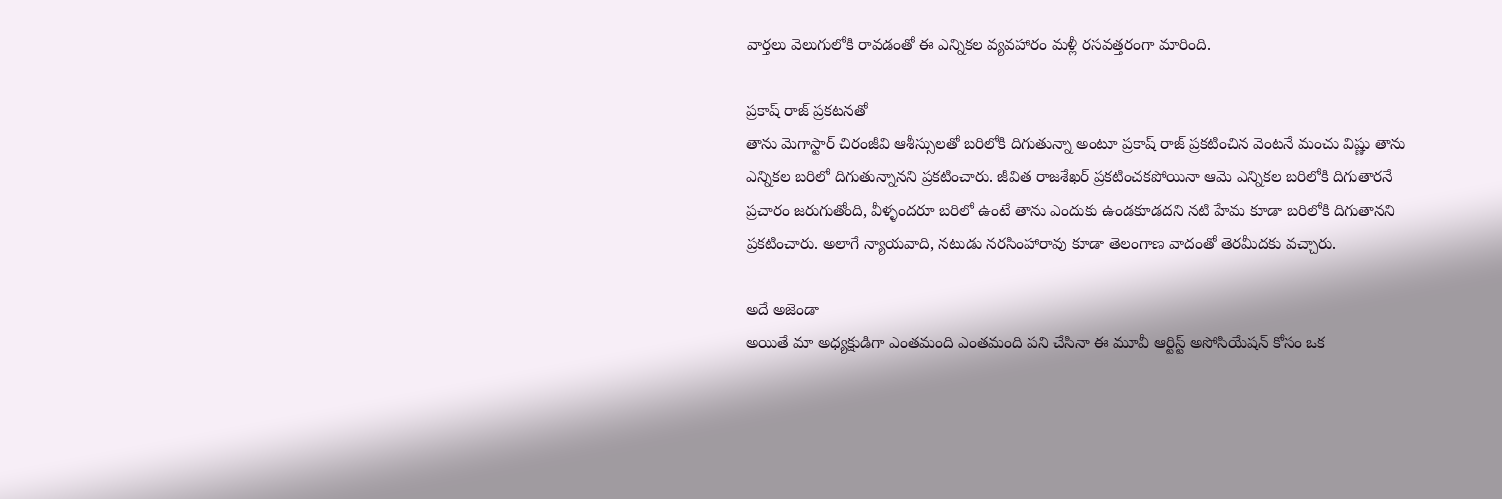వార్తలు వెలుగులోకి రావడంతో ఈ ఎన్నికల వ్యవహారం మళ్లీ రసవత్తరంగా మారింది.

ప్రకాష్ రాజ్ ప్రకటనతో
తాను మెగాస్టార్ చిరంజీవి ఆశీస్సులతో బరిలోకి దిగుతున్నా అంటూ ప్రకాష్ రాజ్ ప్రకటించిన వెంటనే మంచు విష్ణు తాను ఎన్నికల బరిలో దిగుతున్నానని ప్రకటించారు. జీవిత రాజశేఖర్ ప్రకటించకపోయినా ఆమె ఎన్నికల బరిలోకి దిగుతారనే ప్రచారం జరుగుతోంది, వీళ్ళందరూ బరిలో ఉంటే తాను ఎందుకు ఉండకూడదని నటి హేమ కూడా బరిలోకి దిగుతానని ప్రకటించారు. అలాగే న్యాయవాది, నటుడు నరసింహారావు కూడా తెలంగాణ వాదంతో తెరమీదకు వచ్చారు.

అదే అజెండా
అయితే మా అధ్యక్షుడిగా ఎంతమంది ఎంతమంది పని చేసినా ఈ మూవీ ఆర్టిస్ట్ అసోసియేషన్ కోసం ఒక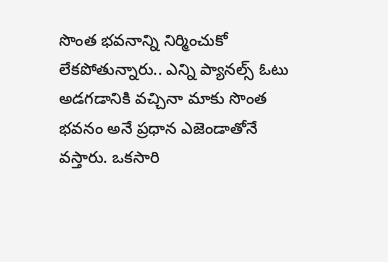సొంత భవనాన్ని నిర్మించుకో లేకపోతున్నారు.. ఎన్ని ప్యానల్స్ ఓటు అడగడానికి వచ్చినా మాకు సొంత భవనం అనే ప్రధాన ఎజెండాతోనే వస్తారు. ఒకసారి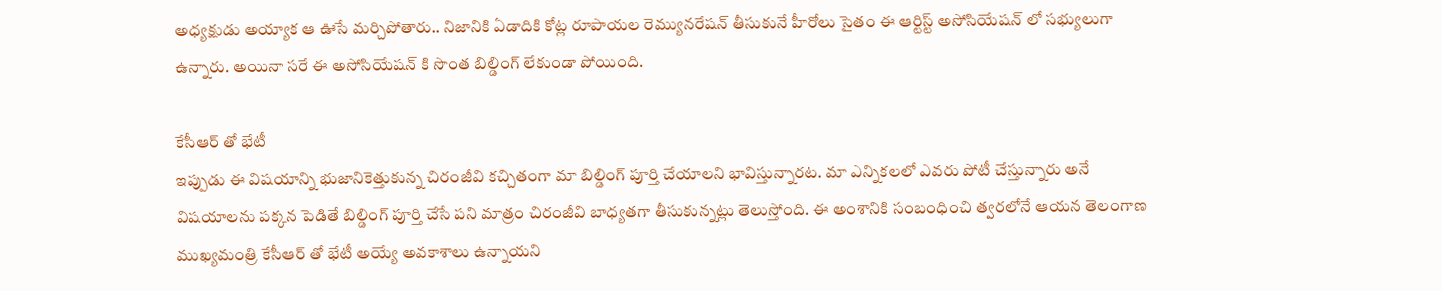అధ్యక్షుడు అయ్యాక ఆ ఊసే మర్చిపోతారు.. నిజానికి ఏడాదికి కోట్ల రూపాయల రెమ్యునరేషన్ తీసుకునే హీరోలు సైతం ఈ ఆర్టిస్ట్ అసోసియేషన్ లో సభ్యులుగా ఉన్నారు. అయినా సరే ఈ అసోసియేషన్ కి సొంత బిల్డింగ్ లేకుండా పోయింది.

కేసీఆర్ తో భేటీ
ఇప్పుడు ఈ విషయాన్ని భుజానికెత్తుకున్న చిరంజీవి కచ్చితంగా మా బిల్డింగ్ పూర్తి చేయాలని భావిస్తున్నారట. మా ఎన్నికలలో ఎవరు పోటీ చేస్తున్నారు అనే విషయాలను పక్కన పెడితే బిల్డింగ్ పూర్తి చేసే పని మాత్రం చిరంజీవి బాధ్యతగా తీసుకున్నట్లు తెలుస్తోంది. ఈ అంశానికి సంబంధించి త్వరలోనే ఆయన తెలంగాణ ముఖ్యమంత్రి కేసీఆర్ తో భేటీ అయ్యే అవకాశాలు ఉన్నాయని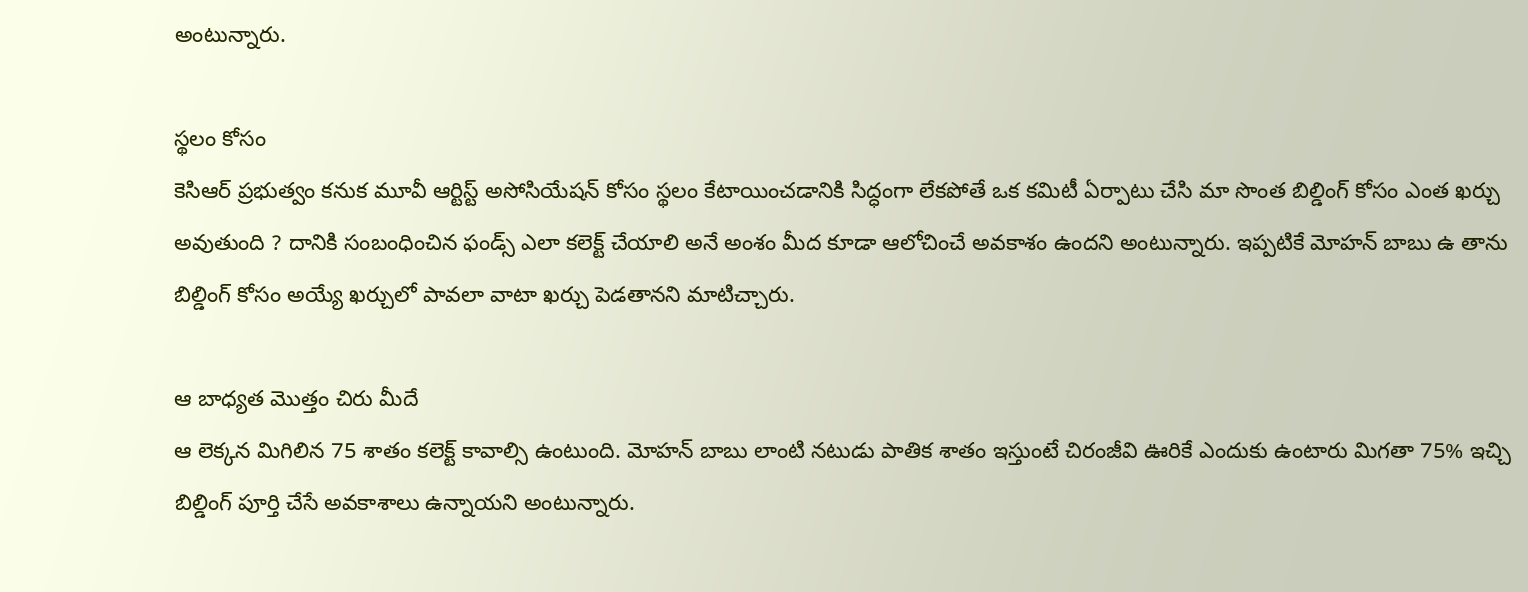అంటున్నారు.

స్థలం కోసం
కెసిఆర్ ప్రభుత్వం కనుక మూవీ ఆర్టిస్ట్ అసోసియేషన్ కోసం స్థలం కేటాయించడానికి సిద్ధంగా లేకపోతే ఒక కమిటీ ఏర్పాటు చేసి మా సొంత బిల్డింగ్ కోసం ఎంత ఖర్చు అవుతుంది ? దానికి సంబంధించిన ఫండ్స్ ఎలా కలెక్ట్ చేయాలి అనే అంశం మీద కూడా ఆలోచించే అవకాశం ఉందని అంటున్నారు. ఇప్పటికే మోహన్ బాబు ఉ తాను బిల్డింగ్ కోసం అయ్యే ఖర్చులో పావలా వాటా ఖర్చు పెడతానని మాటిచ్చారు.

ఆ బాధ్యత మొత్తం చిరు మీదే
ఆ లెక్కన మిగిలిన 75 శాతం కలెక్ట్ కావాల్సి ఉంటుంది. మోహన్ బాబు లాంటి నటుడు పాతిక శాతం ఇస్తుంటే చిరంజీవి ఊరికే ఎందుకు ఉంటారు మిగతా 75% ఇచ్చి బిల్డింగ్ పూర్తి చేసే అవకాశాలు ఉన్నాయని అంటున్నారు.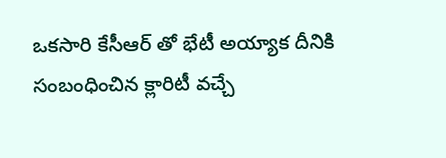ఒకసారి కేసీఆర్ తో భేటీ అయ్యాక దీనికి సంబంధించిన క్లారిటీ వచ్చే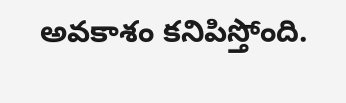అవకాశం కనిపిస్తోంది.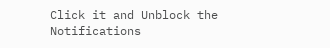Click it and Unblock the Notifications